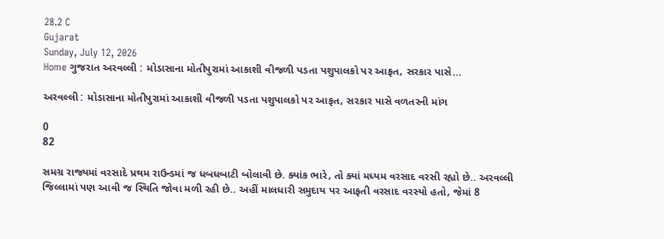28.2 C
Gujarat
Sunday, July 12, 2026
Home ગુજરાત અરવલ્લી : મોડાસાના મોતીપુરામાં આકાશી વીજળી પડતા પશુપાલકો પર આફત, સરકાર પાસે...

અરવલ્લી : મોડાસાના મોતીપુરામાં આકાશી વીજળી પડતા પશુપાલકો પર આફત, સરકાર પાસે વળતરની માંગ

0
82

સમગ્ર રાજ્યમાં વરસાદે પ્રથમ રાઉન્ડમાં જ ધબધબાટી બોલાવી છે. ક્યાંક ભારે, તો ક્યાં મધ્યમ વરસાદ વરસી રહ્યો છે.. અરવલ્લી જિલ્લામાં પણ આવી જ સ્થિતિ જોવા મળી રહી છે.. અહીં માલધારી સમુદાય પર આફતી વરસાદ વરસ્યો હતો, જેમાં 8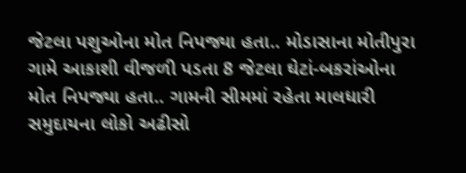જેટલા પશુઓના મોત નિપજ્યા હતા.. મોડાસાના મોતીપુરા ગામે આકાશી વીજળી પડતા 8 જેટલા ઘેટાં-બકરાંઓના મોત નિપજ્યા હતા.. ગામની સીમમાં રહેતા માલધારી સમુદાયના લોકો અઢીસો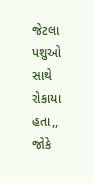જેટલા પશુઓ સાથે રોકાયા હતા,, જોકે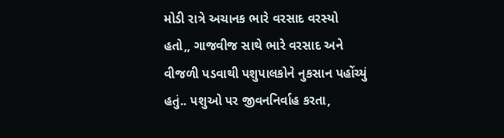મોડી રાત્રે અચાનક ભારે વરસાદ વરસ્યો હતો,, ગાજવીજ સાથે ભારે વરસાદ અને વીજળી પડવાથી પશુપાલકોને નુકસાન પહોંચ્યું હતું.. પશુઓ પર જીવનનિર્વાહ કરતા,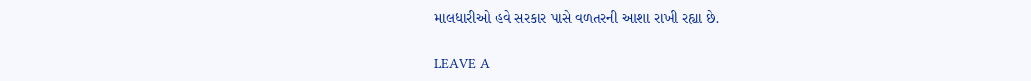માલધારીઓ હવે સરકાર પાસે વળતરની આશા રાખી રહ્યા છે.

LEAVE A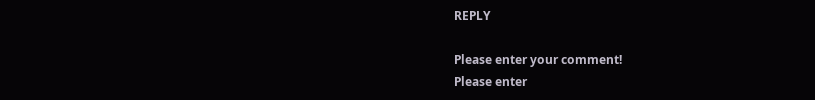REPLY

Please enter your comment!
Please enter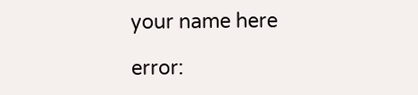your name here

error: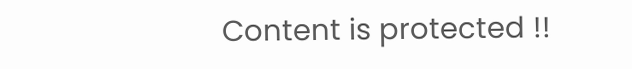Content is protected !!